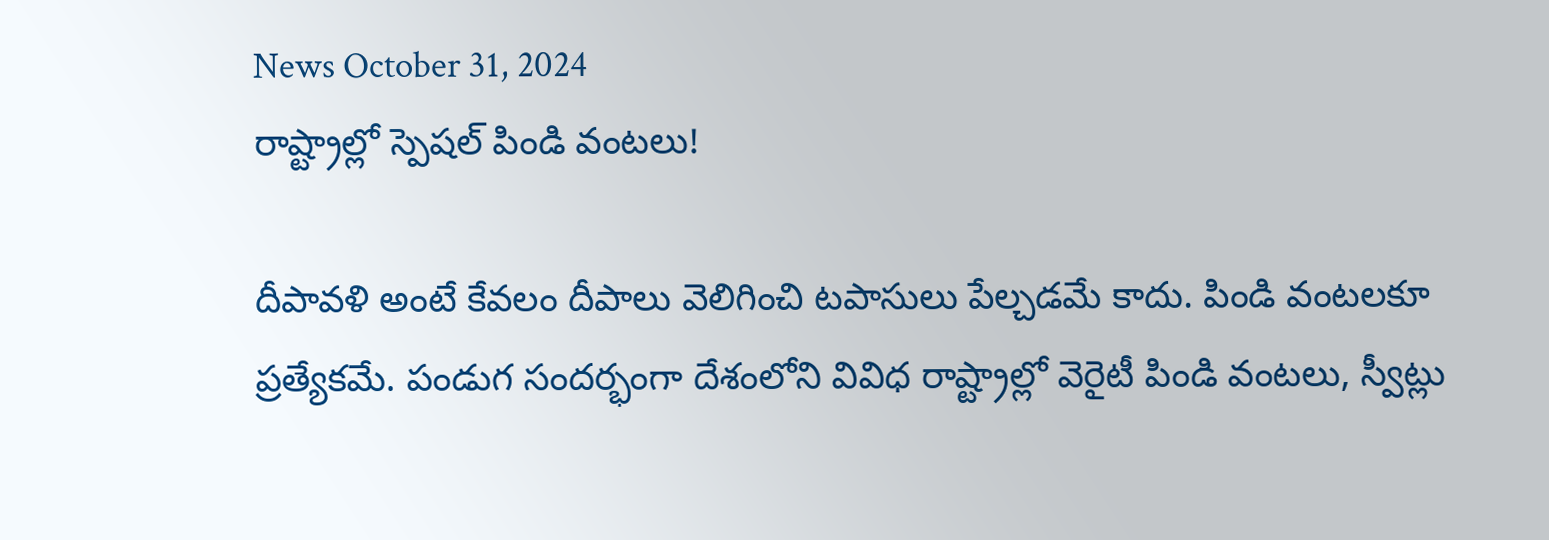News October 31, 2024
రాష్ట్రాల్లో స్పెషల్ పిండి వంటలు!

దీపావళి అంటే కేవలం దీపాలు వెలిగించి టపాసులు పేల్చడమే కాదు. పిండి వంటలకూ ప్రత్యేకమే. పండుగ సందర్భంగా దేశంలోని వివిధ రాష్ట్రాల్లో వెరైటీ పిండి వంటలు, స్వీట్లు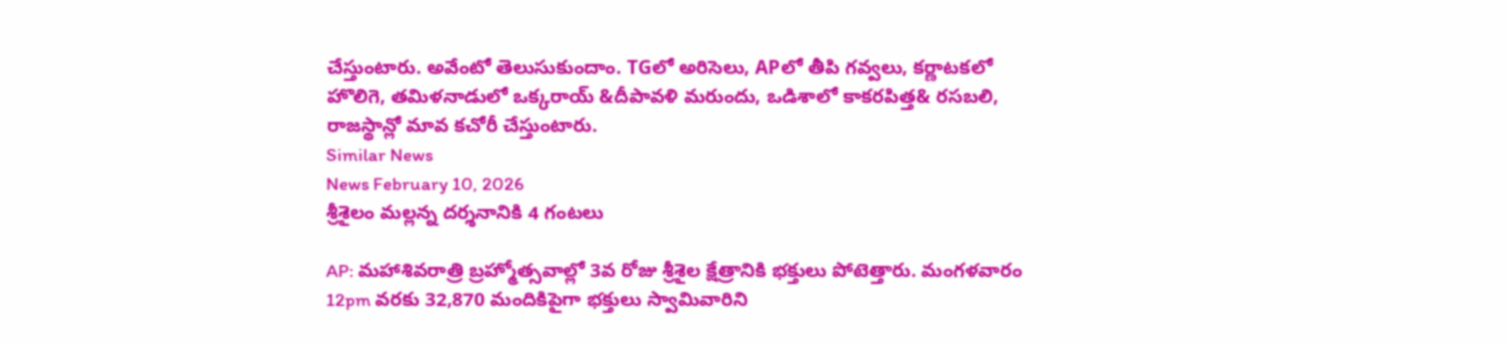చేస్తుంటారు. అవేంటో తెలుసుకుందాం. TGలో అరిసెలు, APలో తీపి గవ్వలు, కర్ణాటకలో హొలిగె, తమిళనాడులో ఒక్కరాయ్ &దీపావళి మరుందు, ఒడిశాలో కాకరపిత్త& రసబలి, రాజస్థాన్లో మావ కచోరీ చేస్తుంటారు.
Similar News
News February 10, 2026
శ్రీశైలం మల్లన్న దర్శనానికి 4 గంటలు

AP: మహాశివరాత్రి బ్రహ్మోత్సవాల్లో 3వ రోజు శ్రీశైల క్షేత్రానికి భక్తులు పోటెత్తారు. మంగళవారం 12pm వరకు 32,870 మందికిపైగా భక్తులు స్వామివారిని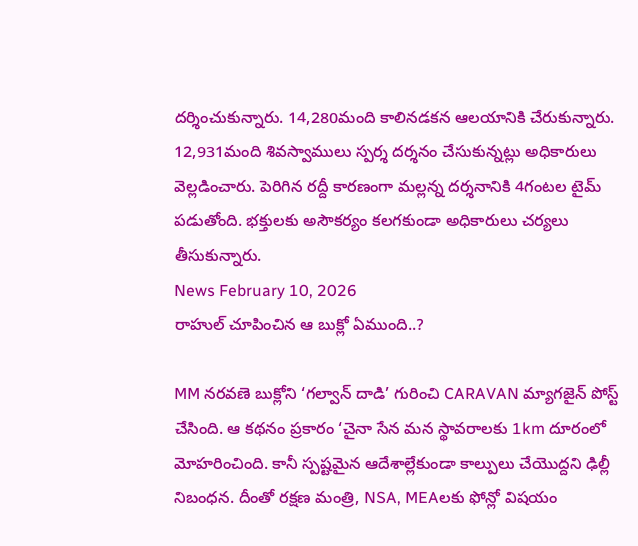దర్శించుకున్నారు. 14,280మంది కాలినడకన ఆలయానికి చేరుకున్నారు. 12,931మంది శివస్వాములు స్పర్శ దర్శనం చేసుకున్నట్లు అధికారులు వెల్లడించారు. పెరిగిన రద్దీ కారణంగా మల్లన్న దర్శనానికి 4గంటల టైమ్ పడుతోంది. భక్తులకు అసౌకర్యం కలగకుండా అధికారులు చర్యలు తీసుకున్నారు.
News February 10, 2026
రాహుల్ చూపించిన ఆ బుక్లో ఏముంది..?

MM నరవణె బుక్లోని ‘గల్వాన్ దాడి’ గురించి CARAVAN మ్యాగజైన్ పోస్ట్ చేసింది. ఆ కథనం ప్రకారం ‘చైనా సేన మన స్థావరాలకు 1km దూరంలో మోహరించింది. కానీ స్పష్టమైన ఆదేశాల్లేకుండా కాల్పులు చేయొద్దని ఢిల్లీ నిబంధన. దీంతో రక్షణ మంత్రి, NSA, MEAలకు ఫోన్లో విషయం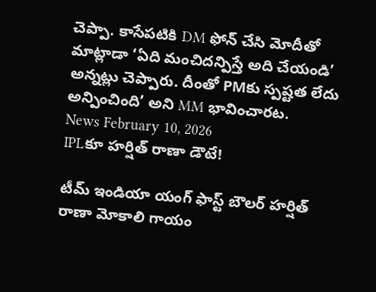చెప్పా. కాసేపటికి DM ఫోన్ చేసి మోదీతో మాట్లాడా ‘ఏది మంచిదన్పిస్తే అది చేయండి’ అన్నట్లు చెప్పారు. దీంతో PMకు స్పష్టత లేదు అన్పించింది’ అని MM భావించారట.
News February 10, 2026
IPLకూ హర్షిత్ రాణా డౌటే!

టీమ్ ఇండియా యంగ్ ఫాస్ట్ బౌలర్ హర్షిత్ రాణా మోకాలి గాయం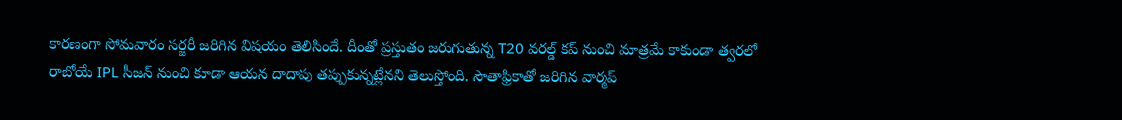కారణంగా సోమవారం సర్జరీ జరిగిన విషయం తెలిసిందే. దీంతో ప్రస్తుతం జరుగుతున్న T20 వరల్డ్ కప్ నుంచి మాత్రమే కాకుండా త్వరలో రాబోయే IPL సీజన్ నుంచి కూడా ఆయన దాదాపు తప్పుకున్నట్లేనని తెలుస్తోంది. సౌతాఫ్రికాతో జరిగిన వార్మప్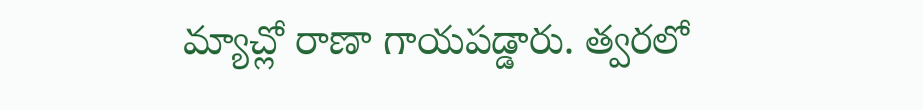మ్యాచ్లో రాణా గాయపడ్డారు. త్వరలో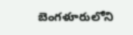బెంగళూరులోని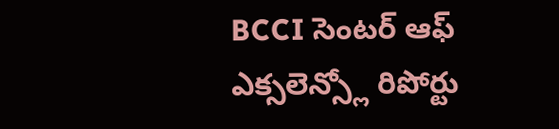BCCI సెంటర్ ఆఫ్ ఎక్సలెన్స్లో రిపోర్టు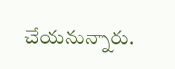చేయనున్నారు.